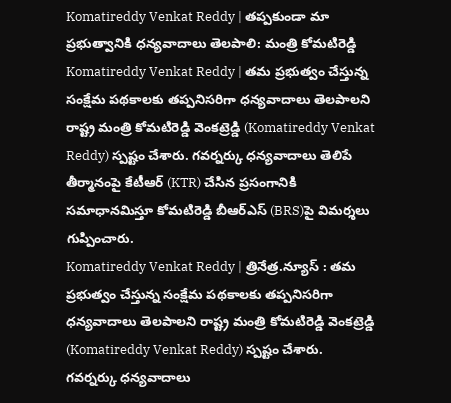Komatireddy Venkat Reddy | తప్పకుండా మా ప్రభుత్వానికి ధన్యవాదాలు తెలపాలి: మంత్రి కోమటిరెడ్డి
Komatireddy Venkat Reddy | తమ ప్రభుత్వం చేస్తున్న సంక్షేమ పథకాలకు తప్పనిసరిగా ధన్యవాదాలు తెలపాలని రాష్ట్ర మంత్రి కోమటిరెడ్డి వెంకట్రెడ్డి (Komatireddy Venkat Reddy) స్పష్టం చేశారు. గవర్నర్కు ధన్యవాదాలు తెలిపే తీర్మానంపై కేటీఆర్ (KTR) చేసిన ప్రసంగానికి సమాధానమిస్తూ కోమటిరెడ్డి బీఆర్ఎస్ (BRS)పై విమర్శలు గుప్పించారు.
Komatireddy Venkat Reddy | త్రినేత్ర.న్యూస్ : తమ ప్రభుత్వం చేస్తున్న సంక్షేమ పథకాలకు తప్పనిసరిగా ధన్యవాదాలు తెలపాలని రాష్ట్ర మంత్రి కోమటిరెడ్డి వెంకట్రెడ్డి (Komatireddy Venkat Reddy) స్పష్టం చేశారు. గవర్నర్కు ధన్యవాదాలు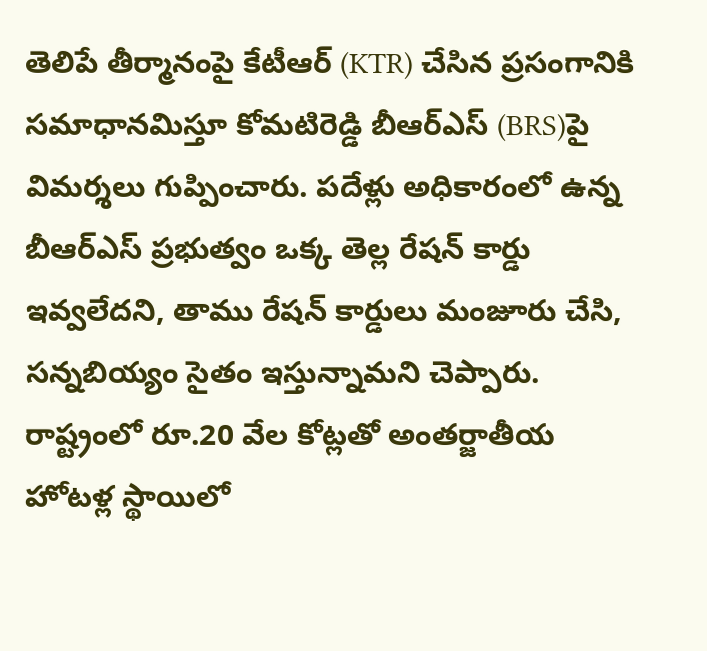తెలిపే తీర్మానంపై కేటీఆర్ (KTR) చేసిన ప్రసంగానికి సమాధానమిస్తూ కోమటిరెడ్డి బీఆర్ఎస్ (BRS)పై విమర్శలు గుప్పించారు. పదేళ్లు అధికారంలో ఉన్న బీఆర్ఎస్ ప్రభుత్వం ఒక్క తెల్ల రేషన్ కార్డు ఇవ్వలేదని, తాము రేషన్ కార్డులు మంజూరు చేసి, సన్నబియ్యం సైతం ఇస్తున్నామని చెప్పారు. రాష్ట్రంలో రూ.20 వేల కోట్లతో అంతర్జాతీయ హోటళ్ల స్థాయిలో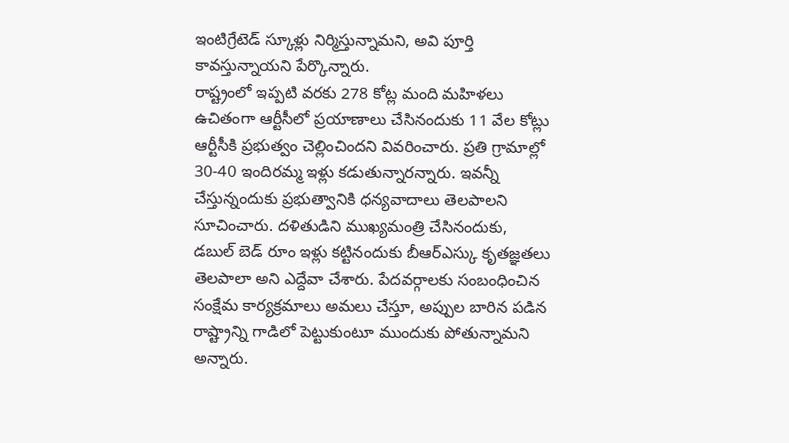ఇంటిగ్రేటెడ్ స్కూళ్లు నిర్మిస్తున్నామని, అవి పూర్తి కావస్తున్నాయని పేర్కొన్నారు.
రాష్ట్రంలో ఇప్పటి వరకు 278 కోట్ల మంది మహిళలు ఉచితంగా ఆర్టీసీలో ప్రయాణాలు చేసినందుకు 11 వేల కోట్లు ఆర్టీసీకి ప్రభుత్వం చెల్లించిందని వివరించారు. ప్రతి గ్రామాల్లో 30-40 ఇందిరమ్మ ఇళ్లు కడుతున్నారన్నారు. ఇవన్నీ చేస్తున్నందుకు ప్రభుత్వానికి ధన్యవాదాలు తెలపాలని సూచించారు. దళితుడిని ముఖ్యమంత్రి చేసినందుకు, డబుల్ బెడ్ రూం ఇళ్లు కట్టినందుకు బీఆర్ఎస్కు కృతజ్ఞతలు తెలపాలా అని ఎద్దేవా చేశారు. పేదవర్గాలకు సంబంధించిన సంక్షేమ కార్యక్రమాలు అమలు చేస్తూ, అప్పుల బారిన పడిన రాష్ట్రాన్ని గాడిలో పెట్టుకుంటూ ముందుకు పోతున్నామని అన్నారు.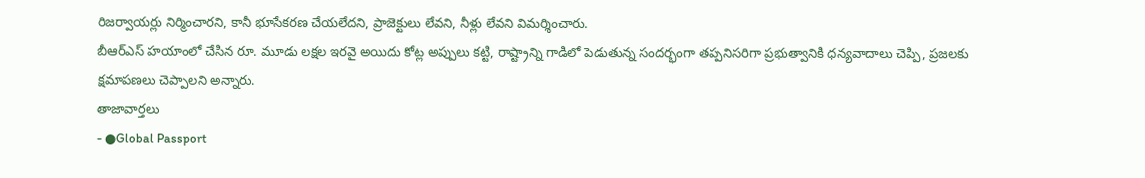రిజర్వాయర్లు నిర్మించారని, కానీ భూసేకరణ చేయలేదని, ప్రాజెక్టులు లేవని, నీళ్లు లేవని విమర్శించారు.
బీఆర్ఎస్ హయాంలో చేసిన రూ. మూడు లక్షల ఇరవై అయిదు కోట్ల అప్పులు కట్టి, రాష్ట్రాన్ని గాడిలో పెడుతున్న సందర్భంగా తప్పనిసరిగా ప్రభుత్వానికి ధన్యవాదాలు చెప్పి, ప్రజలకు క్షమాపణలు చెప్పాలని అన్నారు.
తాజావార్తలు
- ●Global Passport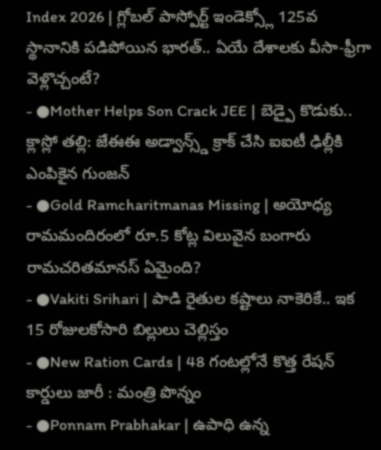Index 2026 | గ్లోబల్ పాస్పోర్ట్ ఇండెక్స్లో 125వ స్థానానికి పడిపోయిన భారత్.. ఏయే దేశాలకు వీసా-ఫ్రీగా వెళ్లొచ్చంటే?
- ●Mother Helps Son Crack JEE | బెడ్పై కొడుకు.. క్లాస్లో తల్లి: జేఈఈ అడ్వాన్స్డ్ క్రాక్ చేసి ఐఐటీ ఢిల్లీకి ఎంపికైన గుంజన్
- ●Gold Ramcharitmanas Missing | అయోధ్య రామమందిరంలో రూ.5 కోట్ల విలువైన బంగారు రామచరితమానస్ ఏమైంది?
- ●Vakiti Srihari | పాడి రైతుల కష్టాలు నాకెరికే.. ఇక 15 రోజులకోసారి బిల్లులు చెల్లిస్తం
- ●New Ration Cards | 48 గంటల్లోనే కొత్త రేషన్ కార్డులు జారీ : మంత్రి పొన్నం
- ●Ponnam Prabhakar | ఉపాధి ఉన్న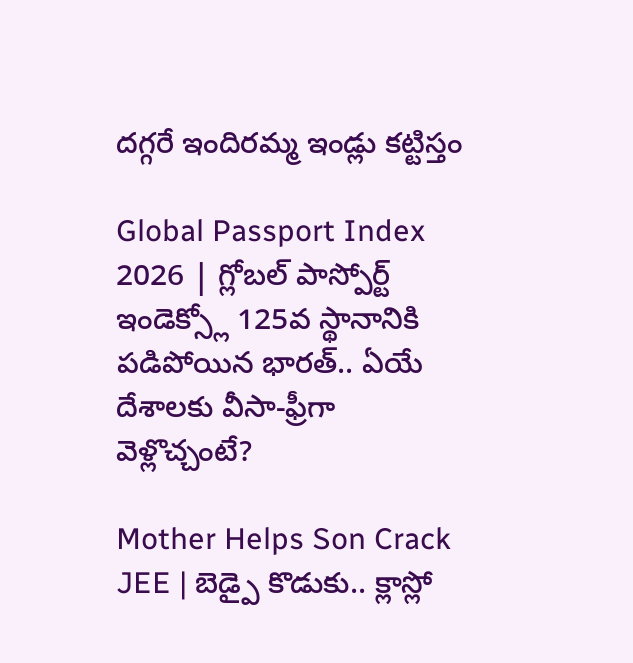దగ్గరే ఇందిరమ్మ ఇండ్లు కట్టిస్తం

Global Passport Index 2026 | గ్లోబల్ పాస్పోర్ట్ ఇండెక్స్లో 125వ స్థానానికి పడిపోయిన భారత్.. ఏయే దేశాలకు వీసా-ఫ్రీగా వెళ్లొచ్చంటే?

Mother Helps Son Crack JEE | బెడ్పై కొడుకు.. క్లాస్లో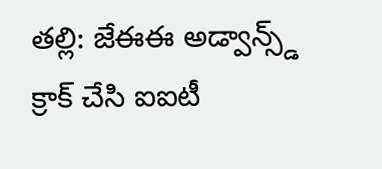తల్లి: జేఈఈ అడ్వాన్స్డ్ క్రాక్ చేసి ఐఐటీ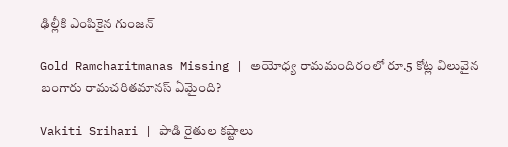ఢిల్లీకి ఎంపికైన గుంజన్

Gold Ramcharitmanas Missing | అయోధ్య రామమందిరంలో రూ.5 కోట్ల విలువైన బంగారు రామచరితమానస్ ఏమైంది?

Vakiti Srihari | పాడి రైతుల కష్టాలు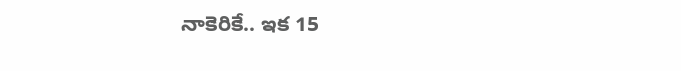నాకెరికే.. ఇక 15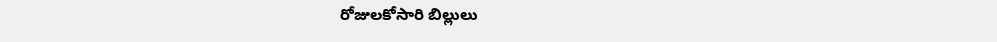రోజులకోసారి బిల్లులు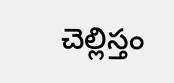చెల్లిస్తం